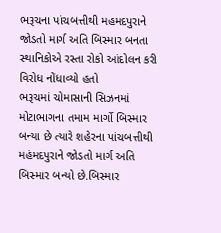ભરૂચના પાંચબત્તીથી મહમદપુરાને જોડતો માર્ગ અતિ બિસ્માર બનતા સ્થાનિકોએ રસ્તા રોકો આંદોલન કરી વિરોધ નોંધાવ્યો હતો
ભરૂચમાં ચોમાસાની સિઝનમાં મોટાભાગના તમામ માર્ગો બિસ્માર બન્યા છે ત્યારે શહેરના પાંચબત્તીથી મહંમદપુરાને જોડતો માર્ગ અતિ બિસ્માર બન્યો છે.બિસ્માર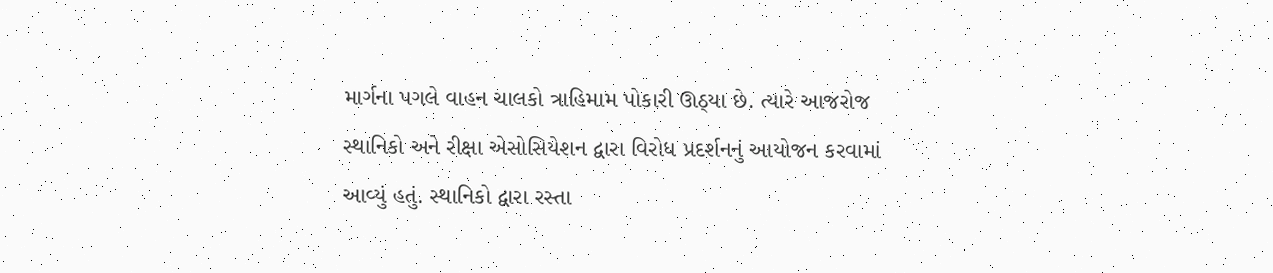માર્ગના પગલે વાહન ચાલકો ત્રાહિમામ પોકારી ઊઠ્યા છે. ત્યારે આજરોજ સ્થાનિકો અને રીક્ષા એસોસિયેશન દ્વારા વિરોધ પ્રદર્શનનું આયોજન કરવામાં આવ્યું હતું. સ્થાનિકો દ્વારા રસ્તા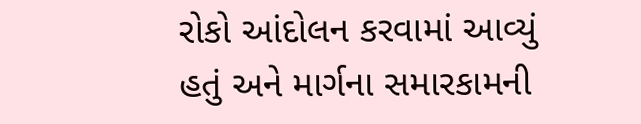રોકો આંદોલન કરવામાં આવ્યું હતું અને માર્ગના સમારકામની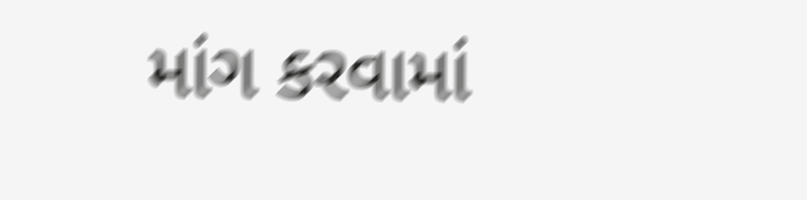માંગ કરવામાં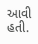આવી હતી.